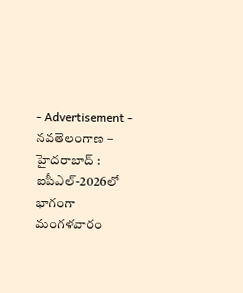- Advertisement -
నవతెలంగాణ – హైదరాబాద్ : ఐపీఎల్-2026లో భాగంగా మంగళవారం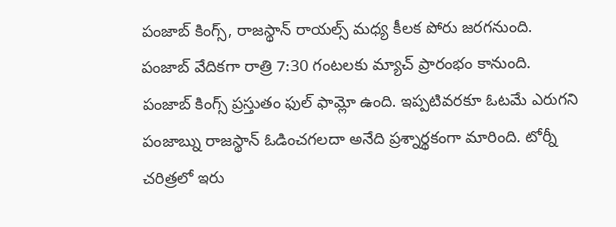పంజాబ్ కింగ్స్, రాజస్థాన్ రాయల్స్ మధ్య కీలక పోరు జరగనుంది. పంజాబ్ వేదికగా రాత్రి 7:30 గంటలకు మ్యాచ్ ప్రారంభం కానుంది. పంజాబ్ కింగ్స్ ప్రస్తుతం ఫుల్ ఫామ్లో ఉంది. ఇప్పటివరకూ ఓటమే ఎరుగని పంజాబ్ను రాజస్థాన్ ఓడించగలదా అనేది ప్రశ్నార్థకంగా మారింది. టోర్నీ చరిత్రలో ఇరు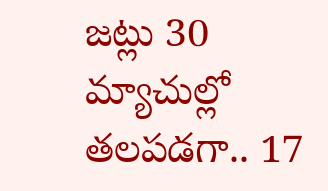జట్లు 30 మ్యాచుల్లో తలపడగా.. 17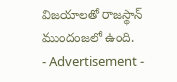విజయాలతో రాజస్థాన్ ముందంజలో ఉంది.
- Advertisement -